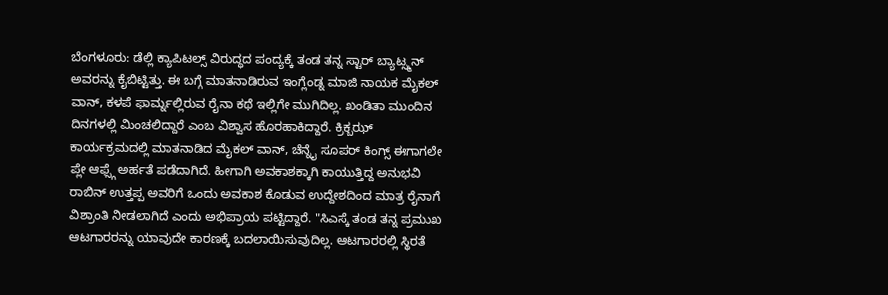ಬೆಂಗಳೂರು: ಡೆಲ್ಲಿ ಕ್ಯಾಪಿಟಲ್ಸ್ ವಿರುದ್ಧದ ಪಂದ್ಯಕ್ಕೆ ತಂಡ ತನ್ನ ಸ್ಟಾರ್ ಬ್ಯಾಟ್ಸ್ಮನ್ ಅವರನ್ನು ಕೈಬಿಟ್ಟಿತ್ತು. ಈ ಬಗ್ಗೆ ಮಾತನಾಡಿರುವ ಇಂಗ್ಲೆಂಡ್ನ ಮಾಜಿ ನಾಯಕ ಮೈಕಲ್ ವಾನ್, ಕಳಪೆ ಫಾರ್ಮ್ನಲ್ಲಿರುವ ರೈನಾ ಕಥೆ ಇಲ್ಲಿಗೇ ಮುಗಿದಿಲ್ಲ. ಖಂಡಿತಾ ಮುಂದಿನ ದಿನಗಳಲ್ಲಿ ಮಿಂಚಲಿದ್ದಾರೆ ಎಂಬ ವಿಶ್ವಾಸ ಹೊರಹಾಕಿದ್ದಾರೆ. ಕ್ರಿಕ್ಬಝ್ ಕಾರ್ಯಕ್ರಮದಲ್ಲಿ ಮಾತನಾಡಿದ ಮೈಕಲ್ ವಾನ್, ಚೆನ್ನೈ ಸೂಪರ್ ಕಿಂಗ್ಸ್ ಈಗಾಗಲೇ ಪ್ಲೇ ಆಫ್ಸ್ಗೆ ಅರ್ಹತೆ ಪಡೆದಾಗಿದೆ. ಹೀಗಾಗಿ ಅವಕಾಶಕ್ಕಾಗಿ ಕಾಯುತ್ತಿದ್ದ ಅನುಭವಿ ರಾಬಿನ್ ಉತ್ತಪ್ಪ ಅವರಿಗೆ ಒಂದು ಅವಕಾಶ ಕೊಡುವ ಉದ್ದೇಶದಿಂದ ಮಾತ್ರ ರೈನಾಗೆ ವಿಶ್ರಾಂತಿ ನೀಡಲಾಗಿದೆ ಎಂದು ಅಭಿಪ್ರಾಯ ಪಟ್ಟಿದ್ದಾರೆ. "ಸಿಎಸ್ಕೆ ತಂಡ ತನ್ನ ಪ್ರಮುಖ ಆಟಗಾರರನ್ನು ಯಾವುದೇ ಕಾರಣಕ್ಕೆ ಬದಲಾಯಿಸುವುದಿಲ್ಲ. ಆಟಗಾರರಲ್ಲಿ ಸ್ಥಿರತೆ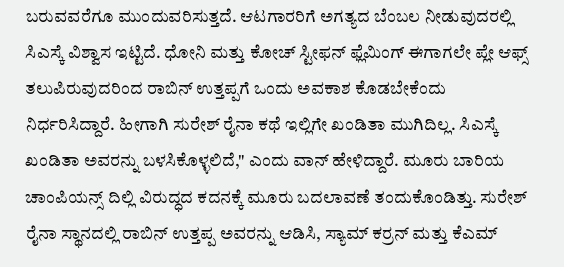ಬರುವವರೆಗೂ ಮುಂದುವರಿಸುತ್ತದೆ. ಆಟಗಾರರಿಗೆ ಅಗತ್ಯದ ಬೆಂಬಲ ನೀಡುವುದರಲ್ಲಿ ಸಿಎಸ್ಕೆ ವಿಶ್ವಾಸ ಇಟ್ಟಿದೆ. ಧೋನಿ ಮತ್ತು ಕೋಚ್ ಸ್ಟೀಫನ್ ಫ್ಲೆಮಿಂಗ್ ಈಗಾಗಲೇ ಪ್ಲೇ ಆಫ್ಸ್ ತಲುಪಿರುವುದರಿಂದ ರಾಬಿನ್ ಉತ್ತಪ್ಪಗೆ ಒಂದು ಅವಕಾಶ ಕೊಡಬೇಕೆಂದು ನಿರ್ಧರಿಸಿದ್ದಾರೆ. ಹೀಗಾಗಿ ಸುರೇಶ್ ರೈನಾ ಕಥೆ ಇಲ್ಲಿಗೇ ಖಂಡಿತಾ ಮುಗಿದಿಲ್ಲ. ಸಿಎಸ್ಕೆ ಖಂಡಿತಾ ಅವರನ್ನು ಬಳಸಿಕೊಳ್ಳಲಿದೆ," ಎಂದು ವಾನ್ ಹೇಳಿದ್ದಾರೆ. ಮೂರು ಬಾರಿಯ ಚಾಂಪಿಯನ್ಸ್ ದಿಲ್ಲಿ ವಿರುದ್ಧದ ಕದನಕ್ಕೆ ಮೂರು ಬದಲಾವಣೆ ತಂದುಕೊಂಡಿತ್ತು. ಸುರೇಶ್ ರೈನಾ ಸ್ಥಾನದಲ್ಲಿ ರಾಬಿನ್ ಉತ್ತಪ್ಪ ಅವರನ್ನು ಆಡಿಸಿ, ಸ್ಯಾಮ್ ಕರ್ರನ್ ಮತ್ತು ಕೆಎಮ್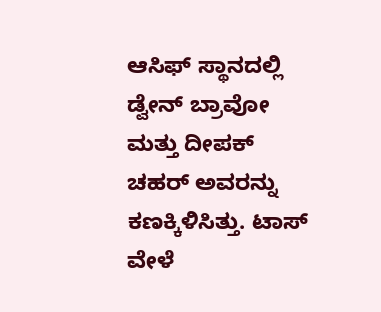ಆಸಿಫ್ ಸ್ಥಾನದಲ್ಲಿ ಡ್ವೇನ್ ಬ್ರಾವೋ ಮತ್ತು ದೀಪಕ್ ಚಹರ್ ಅವರನ್ನು ಕಣಕ್ಕಿಳಿಸಿತ್ತು. ಟಾಸ್ ವೇಳೆ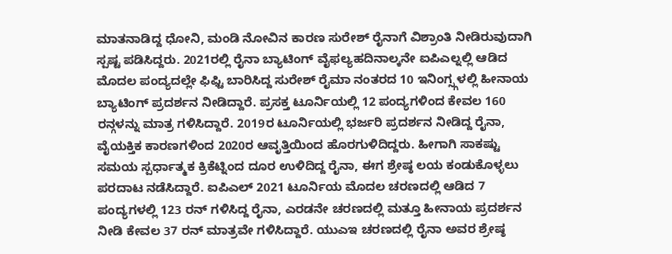ಮಾತನಾಡಿದ್ದ ಧೋನಿ, ಮಂಡಿ ನೋವಿನ ಕಾರಣ ಸುರೇಶ್ ರೈನಾಗೆ ವಿಶ್ರಾಂತಿ ನೀಡಿರುವುದಾಗಿ ಸ್ಪಷ್ಟ ಪಡಿಸಿದ್ದರು. 2021ರಲ್ಲಿ ರೈನಾ ಬ್ಯಾಟಿಂಗ್ ವೈಫಲ್ಯಹದಿನಾಲ್ಕನೇ ಐಪಿಎಲ್ನಲ್ಲಿ ಆಡಿದ ಮೊದಲ ಪಂದ್ಯದಲ್ಲೇ ಫಿಫ್ಟಿ ಬಾರಿಸಿದ್ದ ಸುರೇಶ್ ರೈಮಾ ನಂತರದ 10 ಇನಿಂಗ್ಸ್ಗಳಲ್ಲಿ ಹೀನಾಯ ಬ್ಯಾಟಿಂಗ್ ಪ್ರದರ್ಶನ ನೀಡಿದ್ದಾರೆ. ಪ್ರಸಕ್ತ ಟೂರ್ನಿಯಲ್ಲಿ 12 ಪಂದ್ಯಗಳಿಂದ ಕೇವಲ 160 ರನ್ಗಳನ್ನು ಮಾತ್ರ ಗಳಿಸಿದ್ದಾರೆ. 2019ರ ಟೂರ್ನಿಯಲ್ಲಿ ಭರ್ಜರಿ ಪ್ರದರ್ಶನ ನೀಡಿದ್ದ ರೈನಾ, ವೈಯಕ್ತಿಕ ಕಾರಣಗಳಿಂದ 2020ರ ಆವೃತ್ತಿಯಿಂದ ಹೊರಗುಳಿದಿದ್ದರು. ಹೀಗಾಗಿ ಸಾಕಷ್ಟು ಸಮಯ ಸ್ಪರ್ಧಾತ್ಮಕ ಕ್ರಿಕೆಟ್ನಿಂದ ದೂರ ಉಳಿದಿದ್ದ ರೈನಾ, ಈಗ ಶ್ರೇಷ್ಠ ಲಯ ಕಂಡುಕೊಳ್ಳಲು ಪರದಾಟ ನಡೆಸಿದ್ದಾರೆ. ಐಪಿಎಲ್ 2021 ಟೂರ್ನಿಯ ಮೊದಲ ಚರಣದಲ್ಲಿ ಆಡಿದ 7 ಪಂದ್ಯಗಳಲ್ಲಿ 123 ರನ್ ಗಳಿಸಿದ್ದ ರೈನಾ, ಎರಡನೇ ಚರಣದಲ್ಲಿ ಮತ್ತೂ ಹೀನಾಯ ಪ್ರದರ್ಶನ ನೀಡಿ ಕೇವಲ 37 ರನ್ ಮಾತ್ರವೇ ಗಳಿಸಿದ್ದಾರೆ. ಯುಎಇ ಚರಣದಲ್ಲಿ ರೈನಾ ಅವರ ಶ್ರೇಷ್ಠ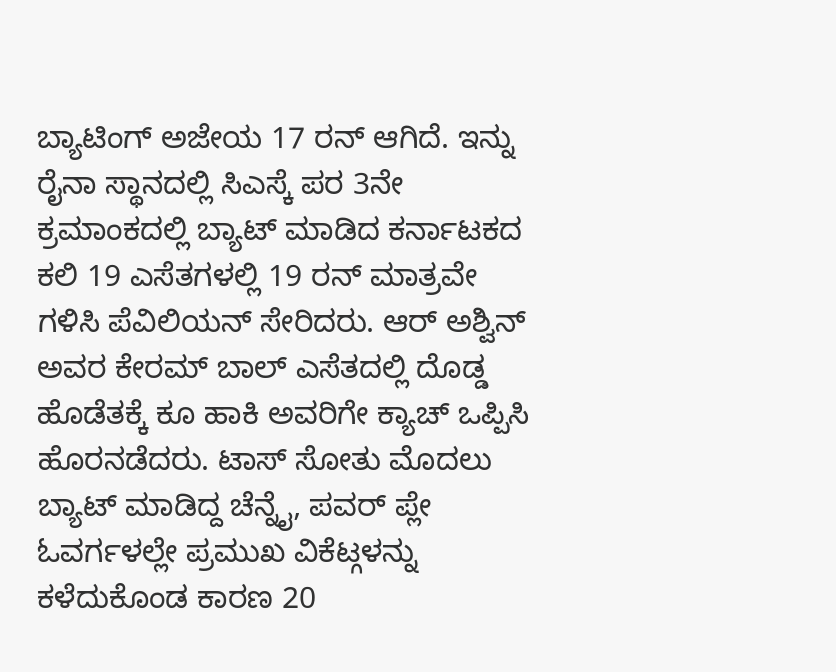ಬ್ಯಾಟಿಂಗ್ ಅಜೇಯ 17 ರನ್ ಆಗಿದೆ. ಇನ್ನು ರೈನಾ ಸ್ಥಾನದಲ್ಲಿ ಸಿಎಸ್ಕೆ ಪರ 3ನೇ ಕ್ರಮಾಂಕದಲ್ಲಿ ಬ್ಯಾಟ್ ಮಾಡಿದ ಕರ್ನಾಟಕದ ಕಲಿ 19 ಎಸೆತಗಳಲ್ಲಿ 19 ರನ್ ಮಾತ್ರವೇ ಗಳಿಸಿ ಪೆವಿಲಿಯನ್ ಸೇರಿದರು. ಆರ್ ಅಶ್ವಿನ್ ಅವರ ಕೇರಮ್ ಬಾಲ್ ಎಸೆತದಲ್ಲಿ ದೊಡ್ಡ ಹೊಡೆತಕ್ಕೆ ಕೂ ಹಾಕಿ ಅವರಿಗೇ ಕ್ಯಾಚ್ ಒಪ್ಪಿಸಿ ಹೊರನಡೆದರು. ಟಾಸ್ ಸೋತು ಮೊದಲು ಬ್ಯಾಟ್ ಮಾಡಿದ್ದ ಚೆನ್ನೈ, ಪವರ್ ಪ್ಲೇ ಓವರ್ಗಳಲ್ಲೇ ಪ್ರಮುಖ ವಿಕೆಟ್ಗಳನ್ನು ಕಳೆದುಕೊಂಡ ಕಾರಣ 20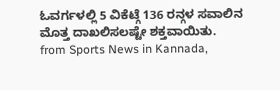ಓವರ್ಗಳಲ್ಲಿ 5 ವಿಕೆಟ್ಗೆ 136 ರನ್ಗಳ ಸವಾಲಿನ ಮೊತ್ತ ದಾಖಲಿಸಲಷ್ಟೇ ಶಕ್ತವಾಯಿತು.
from Sports News in Kannada,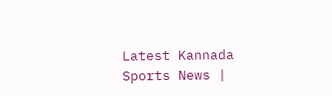Latest Kannada Sports News |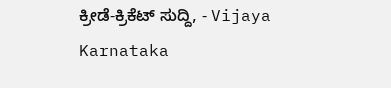ಕ್ರೀಡೆ-ಕ್ರಿಕೆಟ್ ಸುದ್ದಿ, - Vijaya Karnataka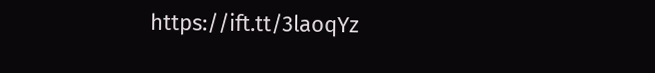https://ift.tt/3laoqYz